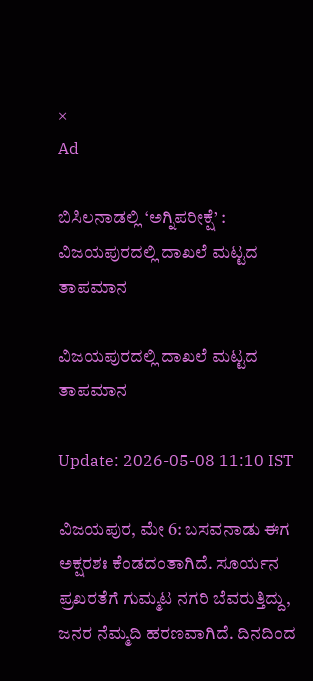×
Ad

ಬಿಸಿಲನಾಡಲ್ಲಿ ‘ಅಗ್ನಿಪರೀಕ್ಷೆ’ : ವಿಜಯಪುರದಲ್ಲಿ ದಾಖಲೆ ಮಟ್ಟದ ತಾಪಮಾನ

ವಿಜಯಪುರದಲ್ಲಿ ದಾಖಲೆ ಮಟ್ಟದ ತಾಪಮಾನ

Update: 2026-05-08 11:10 IST

ವಿಜಯಪುರ, ಮೇ 6: ಬಸವನಾಡು ಈಗ ಅಕ್ಷರಶಃ ಕೆಂಡದಂತಾಗಿದೆ. ಸೂರ್ಯನ ಪ್ರಖರತೆಗೆ ಗುಮ್ಮಟ ನಗರಿ ಬೆವರುತ್ತಿದ್ದು, ಜನರ ನೆಮ್ಮದಿ ಹರಣವಾಗಿದೆ. ದಿನದಿಂದ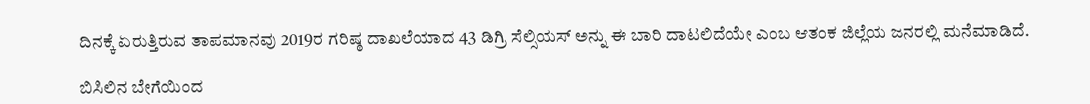ದಿನಕ್ಕೆ ಏರುತ್ತಿರುವ ತಾಪಮಾನವು 2019ರ ಗರಿಷ್ಠ ದಾಖಲೆಯಾದ 43 ಡಿಗ್ರಿ ಸೆಲ್ಸಿಯಸ್ ಅನ್ನು ಈ ಬಾರಿ ದಾಟಲಿದೆಯೇ ಎಂಬ ಆತಂಕ ಜಿಲ್ಲೆಯ ಜನರಲ್ಲಿ ಮನೆಮಾಡಿದೆ.

ಬಿಸಿಲಿನ ಬೇಗೆಯಿಂದ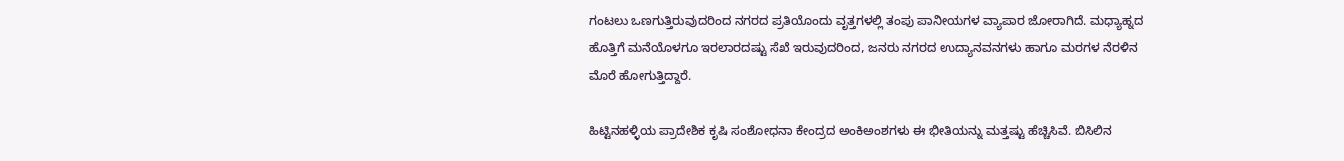ಗಂಟಲು ಒಣಗುತ್ತಿರುವುದರಿಂದ ನಗರದ ಪ್ರತಿಯೊಂದು ವೃತ್ತಗಳಲ್ಲಿ ತಂಪು ಪಾನೀಯಗಳ ವ್ಯಾಪಾರ ಜೋರಾಗಿದೆ. ಮಧ್ಯಾಹ್ನದ ಹೊತ್ತಿಗೆ ಮನೆಯೊಳಗೂ ಇರಲಾರದಷ್ಟು ಸೆಖೆ ಇರುವುದರಿಂದ, ಜನರು ನಗರದ ಉದ್ಯಾನವನಗಳು ಹಾಗೂ ಮರಗಳ ನೆರಳಿನ ಮೊರೆ ಹೋಗುತ್ತಿದ್ದಾರೆ.

ಹಿಟ್ಟಿನಹಳ್ಳಿಯ ಪ್ರಾದೇಶಿಕ ಕೃಷಿ ಸಂಶೋಧನಾ ಕೇಂದ್ರದ ಅಂಕಿಅಂಶಗಳು ಈ ಭೀತಿಯನ್ನು ಮತ್ತಷ್ಟು ಹೆಚ್ಚಿಸಿವೆ. ಬಿಸಿಲಿನ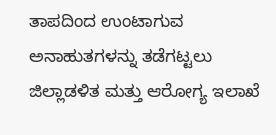ತಾಪದಿಂದ ಉಂಟಾಗುವ ಅನಾಹುತಗಳನ್ನು ತಡೆಗಟ್ಟಲು ಜಿಲ್ಲಾಡಳಿತ ಮತ್ತು ಆರೋಗ್ಯ ಇಲಾಖೆ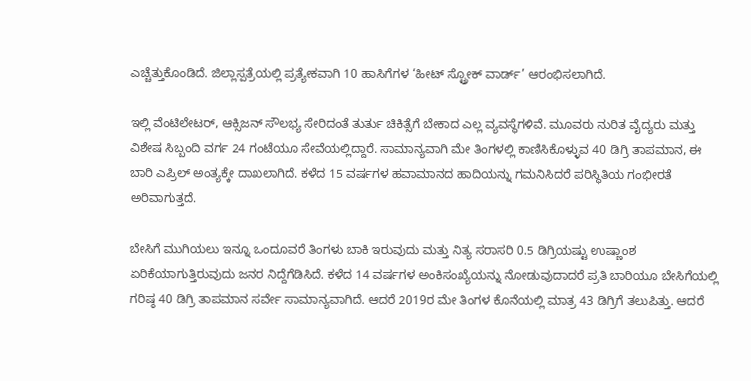ಎಚ್ಚೆತ್ತುಕೊಂಡಿದೆ. ಜಿಲ್ಲಾಸ್ಪತ್ರೆಯಲ್ಲಿ ಪ್ರತ್ಯೇಕವಾಗಿ 10 ಹಾಸಿಗೆಗಳ ‘ಹೀಟ್ ಸ್ಟ್ರೋಕ್ ವಾರ್ಡ್’ ಆರಂಭಿಸಲಾಗಿದೆ.

ಇಲ್ಲಿ ವೆಂಟಿಲೇಟರ್, ಆಕ್ಸಿಜನ್ ಸೌಲಭ್ಯ ಸೇರಿದಂತೆ ತುರ್ತು ಚಿಕಿತ್ಸೆಗೆ ಬೇಕಾದ ಎಲ್ಲ ವ್ಯವಸ್ಥೆಗಳಿವೆ. ಮೂವರು ನುರಿತ ವೈದ್ಯರು ಮತ್ತು ವಿಶೇಷ ಸಿಬ್ಬಂದಿ ವರ್ಗ 24 ಗಂಟೆಯೂ ಸೇವೆಯಲ್ಲಿದ್ದಾರೆ. ಸಾಮಾನ್ಯವಾಗಿ ಮೇ ತಿಂಗಳಲ್ಲಿ ಕಾಣಿಸಿಕೊಳ್ಳುವ 40 ಡಿಗ್ರಿ ತಾಪಮಾನ, ಈ ಬಾರಿ ಎಪ್ರಿಲ್ ಅಂತ್ಯಕ್ಕೇ ದಾಖಲಾಗಿದೆ. ಕಳೆದ 15 ವರ್ಷಗಳ ಹವಾಮಾನದ ಹಾದಿಯನ್ನು ಗಮನಿಸಿದರೆ ಪರಿಸ್ಥಿತಿಯ ಗಂಭೀರತೆ ಅರಿವಾಗುತ್ತದೆ.

ಬೇಸಿಗೆ ಮುಗಿಯಲು ಇನ್ನೂ ಒಂದೂವರೆ ತಿಂಗಳು ಬಾಕಿ ಇರುವುದು ಮತ್ತು ನಿತ್ಯ ಸರಾಸರಿ 0.5 ಡಿಗ್ರಿಯಷ್ಟು ಉಷ್ಣಾಂಶ ಏರಿಕೆಯಾಗುತ್ತಿರುವುದು ಜನರ ನಿದ್ದೆಗೆಡಿಸಿದೆ. ಕಳೆದ 14 ವರ್ಷಗಳ ಅಂಕಿಸಂಖ್ಯೆಯನ್ನು ನೋಡುವುದಾದರೆ ಪ್ರತಿ ಬಾರಿಯೂ ಬೇಸಿಗೆಯಲ್ಲಿ ಗರಿಷ್ಠ 40 ಡಿಗ್ರಿ ತಾಪಮಾನ ಸರ್ವೇ ಸಾಮಾನ್ಯವಾಗಿದೆ. ಆದರೆ 2019ರ ಮೇ ತಿಂಗಳ ಕೊನೆಯಲ್ಲಿ ಮಾತ್ರ 43 ಡಿಗ್ರಿಗೆ ತಲುಪಿತ್ತು. ಆದರೆ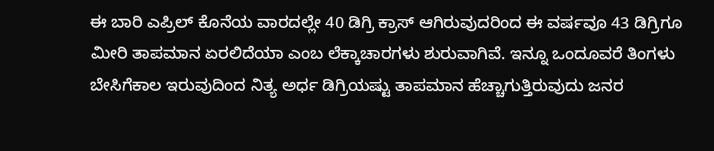ಈ ಬಾರಿ ಎಪ್ರಿಲ್ ಕೊನೆಯ ವಾರದಲ್ಲೇ 40 ಡಿಗ್ರಿ ಕ್ರಾಸ್ ಆಗಿರುವುದರಿಂದ ಈ ವರ್ಷವೂ 43 ಡಿಗ್ರಿಗೂ ಮೀರಿ ತಾಪಮಾನ ಏರಲಿದೆಯಾ ಎಂಬ ಲೆಕ್ಕಾಚಾರಗಳು ಶುರುವಾಗಿವೆ. ಇನ್ನೂ ಒಂದೂವರೆ ತಿಂಗಳು ಬೇಸಿಗೆಕಾಲ ಇರುವುದಿಂದ ನಿತ್ಯ ಅರ್ಧ ಡಿಗ್ರಿಯಷ್ಟು ತಾಪಮಾನ ಹೆಚ್ಚಾಗುತ್ತಿರುವುದು ಜನರ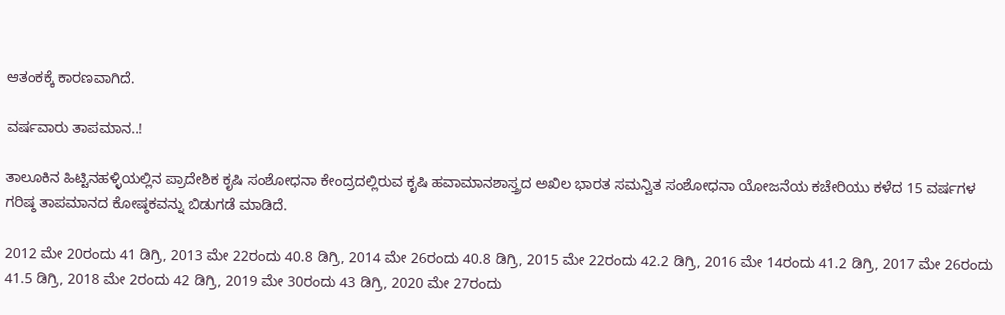ಆತಂಕಕ್ಕೆ ಕಾರಣವಾಗಿದೆ.

ವರ್ಷವಾರು ತಾಪಮಾನ..!

ತಾಲೂಕಿನ ಹಿಟ್ಟಿನಹಳ್ಳಿಯಲ್ಲಿನ ಪ್ರಾದೇಶಿಕ ಕೃಷಿ ಸಂಶೋಧನಾ ಕೇಂದ್ರದಲ್ಲಿರುವ ಕೃಷಿ ಹವಾಮಾನಶಾಸ್ತ್ರದ ಅಖಿಲ ಭಾರತ ಸಮನ್ವಿತ ಸಂಶೋಧನಾ ಯೋಜನೆಯ ಕಚೇರಿಯು ಕಳೆದ 15 ವರ್ಷಗಳ ಗರಿಷ್ಠ ತಾಪಮಾನದ ಕೋಷ್ಠಕವನ್ನು ಬಿಡುಗಡೆ ಮಾಡಿದೆ.

2012 ಮೇ 20ರಂದು 41 ಡಿಗ್ರಿ, 2013 ಮೇ 22ರಂದು 40.8 ಡಿಗ್ರಿ, 2014 ಮೇ 26ರಂದು 40.8 ಡಿಗ್ರಿ, 2015 ಮೇ 22ರಂದು 42.2 ಡಿಗ್ರಿ, 2016 ಮೇ 14ರಂದು 41.2 ಡಿಗ್ರಿ, 2017 ಮೇ 26ರಂದು 41.5 ಡಿಗ್ರಿ, 2018 ಮೇ 2ರಂದು 42 ಡಿಗ್ರಿ, 2019 ಮೇ 30ರಂದು 43 ಡಿಗ್ರಿ, 2020 ಮೇ 27ರಂದು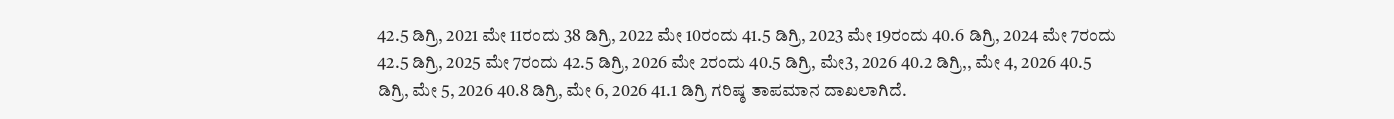42.5 ಡಿಗ್ರಿ, 2021 ಮೇ 11ರಂದು 38 ಡಿಗ್ರಿ, 2022 ಮೇ 10ರಂದು 41.5 ಡಿಗ್ರಿ, 2023 ಮೇ 19ರಂದು 40.6 ಡಿಗ್ರಿ, 2024 ಮೇ 7ರಂದು 42.5 ಡಿಗ್ರಿ, 2025 ಮೇ 7ರಂದು 42.5 ಡಿಗ್ರಿ, 2026 ಮೇ 2ರಂದು 40.5 ಡಿಗ್ರಿ, ಮೇ3, 2026 40.2 ಡಿಗ್ರಿ,, ಮೇ 4, 2026 40.5 ಡಿಗ್ರಿ, ಮೇ 5, 2026 40.8 ಡಿಗ್ರಿ, ಮೇ 6, 2026 41.1 ಡಿಗ್ರಿ ಗರಿಷ್ಠ ತಾಪಮಾನ ದಾಖಲಾಗಿದೆ.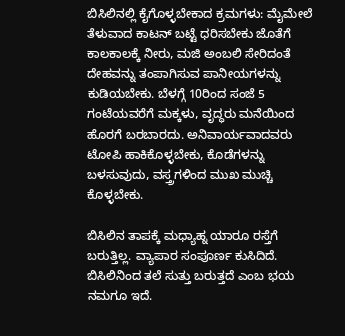ಬಿಸಿಲಿನಲ್ಲಿ ಕೈಗೊಳ್ಳಬೇಕಾದ ಕ್ರಮಗಳು: ಮೈಮೇಲೆ ತೆಳುವಾದ ಕಾಟನ್ ಬಟ್ಟೆ ಧರಿಸಬೇಕು ಜೊತೆಗೆ ಕಾಲಕಾಲಕ್ಕೆ ನೀರು, ಮಜಿ ಅಂಬಲಿ ಸೇರಿದಂತೆ ದೇಹವನ್ನು ತಂಪಾಗಿಸುವ ಪಾನೀಯಗಳನ್ನು ಕುಡಿಯಬೇಕು. ಬೆಳಗ್ಗೆ 10ರಿಂದ ಸಂಜೆ 5 ಗಂಟೆಯವರೆಗೆ ಮಕ್ಕಳು, ವೃದ್ಧರು ಮನೆಯಿಂದ ಹೊರಗೆ ಬರಬಾರದು. ಅನಿವಾರ್ಯವಾದವರು ಟೋಪಿ ಹಾಕಿಕೊಳ್ಳಬೇಕು, ಕೊಡೆಗಳನ್ನು ಬಳಸುವುದು, ವಸ್ತ್ರಗಳಿಂದ ಮುಖ ಮುಚ್ಚಿ ಕೊಳ್ಳಬೇಕು.

ಬಿಸಿಲಿನ ತಾಪಕ್ಕೆ ಮಧ್ಯಾಹ್ನ ಯಾರೂ ರಸ್ತೆಗೆ ಬರುತ್ತಿಲ್ಲ. ವ್ಯಾಪಾರ ಸಂಪೂರ್ಣ ಕುಸಿದಿದೆ. ಬಿಸಿಲಿನಿಂದ ತಲೆ ಸುತ್ತು ಬರುತ್ತದೆ ಎಂಬ ಭಯ ನಮಗೂ ಇದೆ.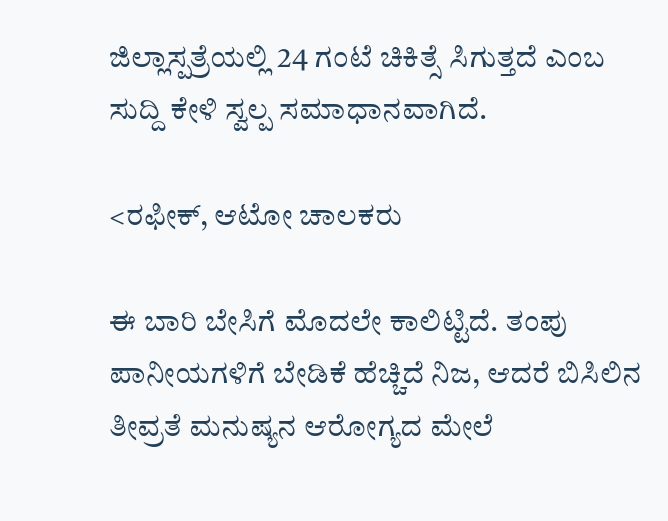ಜಿಲ್ಲಾಸ್ಪತ್ರೆಯಲ್ಲಿ 24 ಗಂಟೆ ಚಿಕಿತ್ಸೆ ಸಿಗುತ್ತದೆ ಎಂಬ ಸುದ್ದಿ ಕೇಳಿ ಸ್ವಲ್ಪ ಸಮಾಧಾನವಾಗಿದೆ.

<ರಫೀಕ್, ಆಟೋ ಚಾಲಕರು

ಈ ಬಾರಿ ಬೇಸಿಗೆ ಮೊದಲೇ ಕಾಲಿಟ್ಟಿದೆ. ತಂಪು ಪಾನೀಯಗಳಿಗೆ ಬೇಡಿಕೆ ಹೆಚ್ಚಿದೆ ನಿಜ, ಆದರೆ ಬಿಸಿಲಿನ ತೀವ್ರತೆ ಮನುಷ್ಯನ ಆರೋಗ್ಯದ ಮೇಲೆ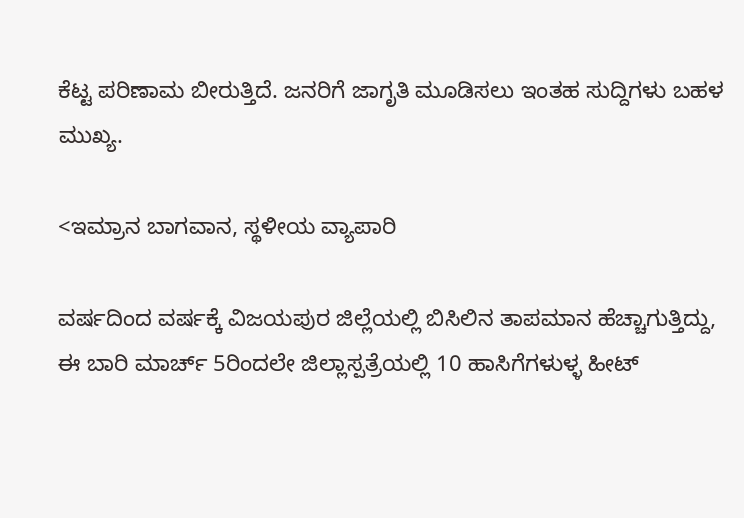ಕೆಟ್ಟ ಪರಿಣಾಮ ಬೀರುತ್ತಿದೆ. ಜನರಿಗೆ ಜಾಗೃತಿ ಮೂಡಿಸಲು ಇಂತಹ ಸುದ್ದಿಗಳು ಬಹಳ ಮುಖ್ಯ.

<ಇಮ್ರಾನ ಬಾಗವಾನ, ಸ್ಥಳೀಯ ವ್ಯಾಪಾರಿ

ವರ್ಷದಿಂದ ವರ್ಷಕ್ಕೆ ವಿಜಯಪುರ ಜಿಲ್ಲೆಯಲ್ಲಿ ಬಿಸಿಲಿನ ತಾಪಮಾನ ಹೆಚ್ಚಾಗುತ್ತಿದ್ದು, ಈ ಬಾರಿ ಮಾರ್ಚ್ 5ರಿಂದಲೇ ಜಿಲ್ಲಾಸ್ಪತ್ರೆಯಲ್ಲಿ 10 ಹಾಸಿಗೆಗಳುಳ್ಳ ಹೀಟ್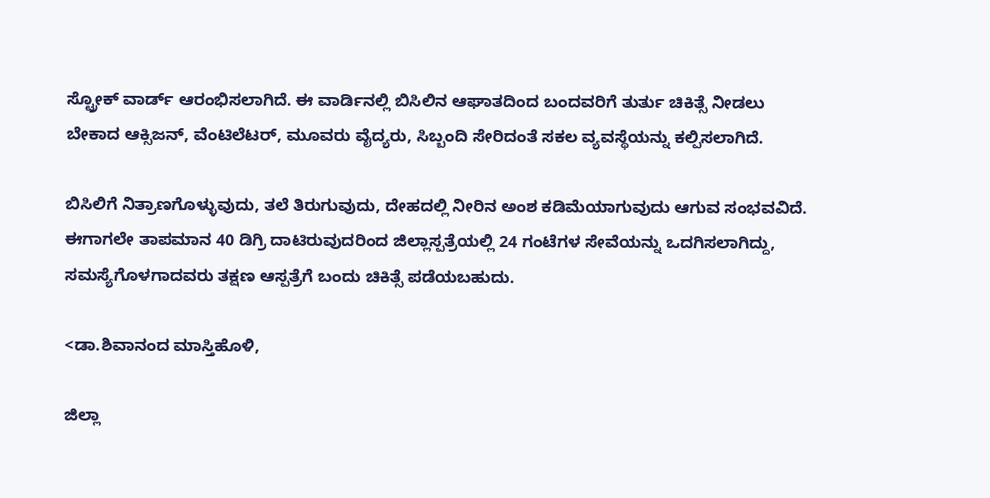ಸ್ಟ್ರೋಕ್ ವಾರ್ಡ್ ಆರಂಭಿಸಲಾಗಿದೆ. ಈ ವಾರ್ಡಿನಲ್ಲಿ ಬಿಸಿಲಿನ ಆಘಾತದಿಂದ ಬಂದವರಿಗೆ ತುರ್ತು ಚಿಕಿತ್ಸೆ ನೀಡಲು ಬೇಕಾದ ಆಕ್ಸಿಜನ್, ವೆಂಟಿಲೆಟರ್, ಮೂವರು ವೈದ್ಯರು, ಸಿಬ್ಬಂದಿ ಸೇರಿದಂತೆ ಸಕಲ ವ್ಯವಸ್ಥೆಯನ್ನು ಕಲ್ಪಿಸಲಾಗಿದೆ.

ಬಿಸಿಲಿಗೆ ನಿತ್ರಾಣಗೊಳ್ಳುವುದು, ತಲೆ ತಿರುಗುವುದು, ದೇಹದಲ್ಲಿ ನೀರಿನ ಅಂಶ ಕಡಿಮೆಯಾಗುವುದು ಆಗುವ ಸಂಭವವಿದೆ. ಈಗಾಗಲೇ ತಾಪಮಾನ 40 ಡಿಗ್ರಿ ದಾಟಿರುವುದರಿಂದ ಜಿಲ್ಲಾಸ್ಪತ್ರೆಯಲ್ಲಿ 24 ಗಂಟೆಗಳ ಸೇವೆಯನ್ನು ಒದಗಿಸಲಾಗಿದ್ದು, ಸಮಸ್ಯೆಗೊಳಗಾದವರು ತಕ್ಷಣ ಆಸ್ಪತ್ರೆಗೆ ಬಂದು ಚಿಕಿತ್ಸೆ ಪಡೆಯಬಹುದು.

<ಡಾ.ಶಿವಾನಂದ ಮಾಸ್ತಿಹೊಳಿ,

ಜಿಲ್ಲಾ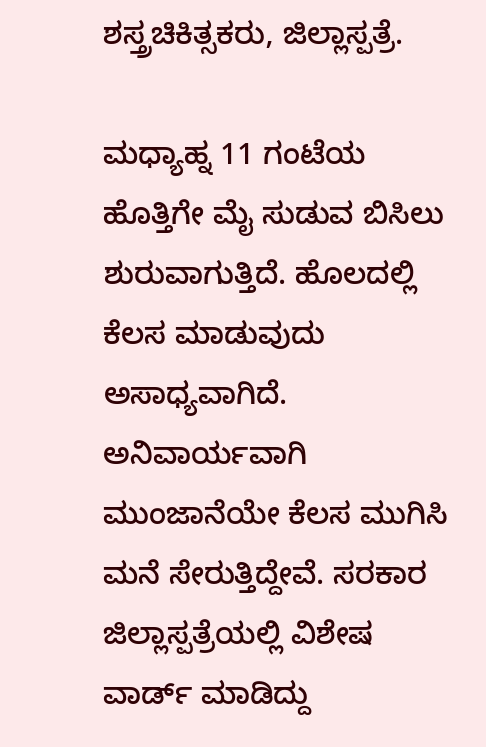ಶಸ್ತ್ರಚಿಕಿತ್ಸಕರು, ಜಿಲ್ಲಾಸ್ಪತ್ರೆ.

ಮಧ್ಯಾಹ್ನ 11 ಗಂಟೆಯ ಹೊತ್ತಿಗೇ ಮೈ ಸುಡುವ ಬಿಸಿಲು ಶುರುವಾಗುತ್ತಿದೆ. ಹೊಲದಲ್ಲಿ ಕೆಲಸ ಮಾಡುವುದು ಅಸಾಧ್ಯವಾಗಿದೆ. ಅನಿವಾರ್ಯವಾಗಿ ಮುಂಜಾನೆಯೇ ಕೆಲಸ ಮುಗಿಸಿ ಮನೆ ಸೇರುತ್ತಿದ್ದೇವೆ. ಸರಕಾರ ಜಿಲ್ಲಾಸ್ಪತ್ರೆಯಲ್ಲಿ ವಿಶೇಷ ವಾರ್ಡ್ ಮಾಡಿದ್ದು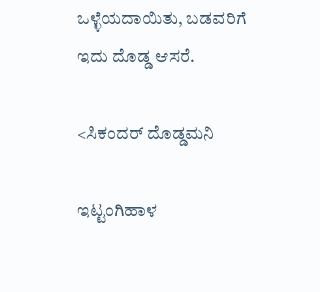ಒಳ್ಳೆಯದಾಯಿತು, ಬಡವರಿಗೆ ಇದು ದೊಡ್ಡ ಆಸರೆ.

<ಸಿಕಂದರ್ ದೊಡ್ಡಮನಿ

ಇಟ್ಟಂಗಿಹಾಳ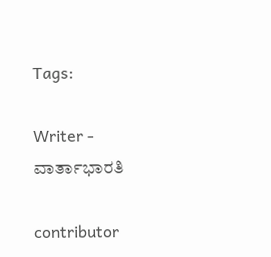Tags:

Writer - ವಾರ್ತಾಭಾರತಿ

contributor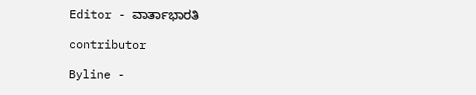Editor - ವಾರ್ತಾಭಾರತಿ

contributor

Byline -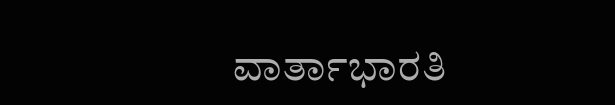ವಾರ್ತಾಭಾರತಿ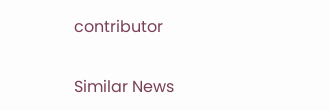contributor

Similar News